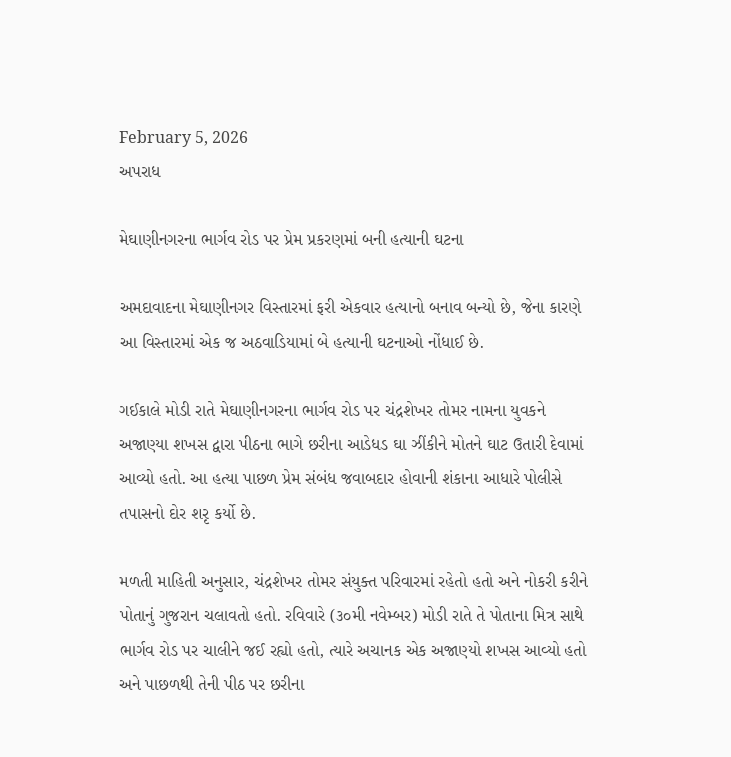February 5, 2026
અપરાધ

મેઘાણીનગરના ભાર્ગવ રોડ પર પ્રેમ પ્રકરણમાં બની હત્યાની ઘટના

અમદાવાદના મેઘાણીનગર વિસ્તારમાં ફરી એકવાર હત્યાનો બનાવ બન્યો છે, જેના કારણે આ વિસ્તારમાં એક જ અઠવાડિયામાં બે હત્યાની ઘટનાઓ નોંધાઈ છે.

ગઈકાલે મોડી રાતે મેઘાણીનગરના ભાર્ગવ રોડ પર ચંદ્રશેખર તોમર નામના યુવકને અજાણ્યા શખસ દ્વારા પીઠના ભાગે છરીના આડેધડ ઘા ઝીંકીને મોતને ઘાટ ઉતારી દેવામાં આવ્યો હતો. આ હત્યા પાછળ પ્રેમ સંબંધ જવાબદાર હોવાની શંકાના આધારે પોલીસે તપાસનો દોર શરૃ કર્યો છે.

મળતી માહિતી અનુસાર, ચંદ્રશેખર તોમર સંયુક્ત પરિવારમાં રહેતો હતો અને નોકરી કરીને પોતાનું ગુજરાન ચલાવતો હતો. રવિવારે (૩૦મી નવેમ્બર) મોડી રાતે તે પોતાના મિત્ર સાથે ભાર્ગવ રોડ પર ચાલીને જઈ રહ્યો હતો, ત્યારે અચાનક એક અજાણ્યો શખસ આવ્યો હતો અને પાછળથી તેની પીઠ પર છરીના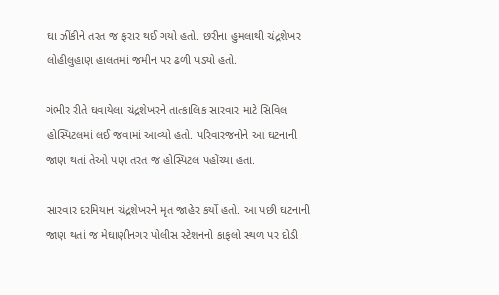ઘા ઝીંકીને તરત જ ફરાર થઈ ગયો હતો. છરીના હુમલાથી ચંદ્રશેખર લોહીલુહાણ હાલતમાં જમીન પર ઢળી પડ્યો હતો.

ગંભીર રીતે ઘવાયેલા ચંદ્રશેખરને તાત્કાલિક સારવાર માટે સિવિલ હોસ્પિટલમાં લઈ જવામાં આવ્યો હતો. પરિવારજનોને આ ઘટનાની જાણ થતાં તેઓ પણ તરત જ હોસ્પિટલ પહોંચ્યા હતા.

સારવાર દરમિયાન ચંદ્રશેખરને મૃત જાહેર કર્યો હતો. આ પછી ઘટનાની જાણ થતાં જ મેઘાણીનગર પોલીસ સ્ટેશનનો કાફલો સ્થળ પર દોડી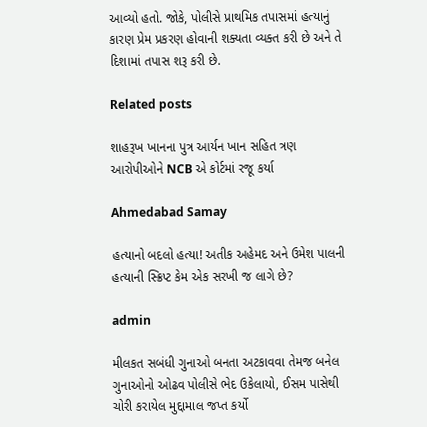આવ્યો હતો. જોકે, પોલીસે પ્રાથમિક તપાસમાં હત્યાનું કારણ પ્રેમ પ્રકરણ હોવાની શક્યતા વ્યક્ત કરી છે અને તે દિશામાં તપાસ શરૂ કરી છે.

Related posts

શાહરૂખ ખાનના પુત્ર આર્યન ખાન સહિત ત્રણ આરોપીઓને NCB એ કોર્ટમાં રજૂ કર્યા

Ahmedabad Samay

હત્યાનો બદલો હત્યા! અતીક અહેમદ અને ઉમેશ પાલની હત્યાની સ્ક્રિપ્ટ કેમ એક સરખી જ લાગે છે?

admin

મીલકત સબંધી ગુનાઓ બનતા અટકાવવા તેમજ બનેલ ગુનાઓનો ઓઢવ પોલીસે ભેદ ઉકેલાયો, ઈસમ પાસેથી ચોરી કરાયેલ મુદ્દામાલ જપ્ત કર્યો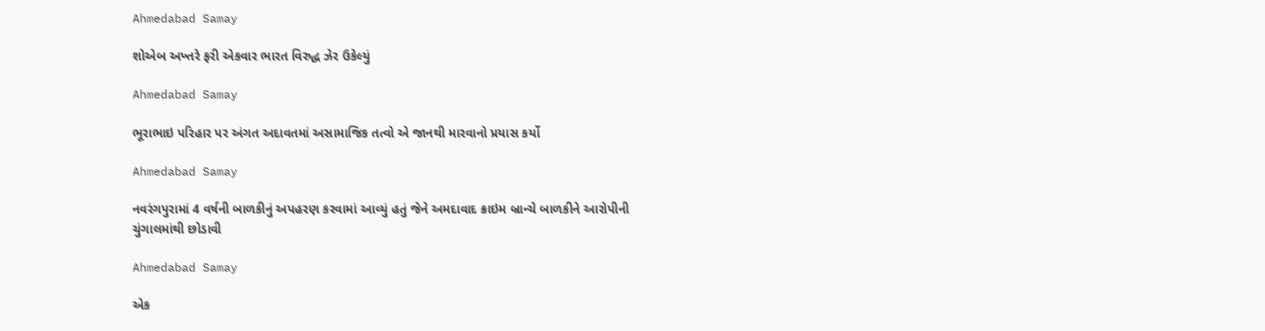Ahmedabad Samay

શોએબ અખ્તરે ફરી એકવાર ભારત વિરુદ્ધ ઝેર ઉકેલ્યું

Ahmedabad Samay

ભૂરાભાઇ પરિહાર પર અંગત અદાવતમાં અસામાજિક તત્વો એ જાનથી મારવાનો પ્રયાસ કર્યો

Ahmedabad Samay

નવરંગપુરામાં 4 વર્ષની બાળકીનું અપહરણ કરવામાં આવ્યું હતું જેને અમદાવાદ ક્રાઇમ બ્રાન્ચે બાળકીને આરોપીની ચુંગાલમાંથી છોડાવી

Ahmedabad Samay

એક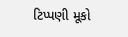ટિપ્પણી મૂકો